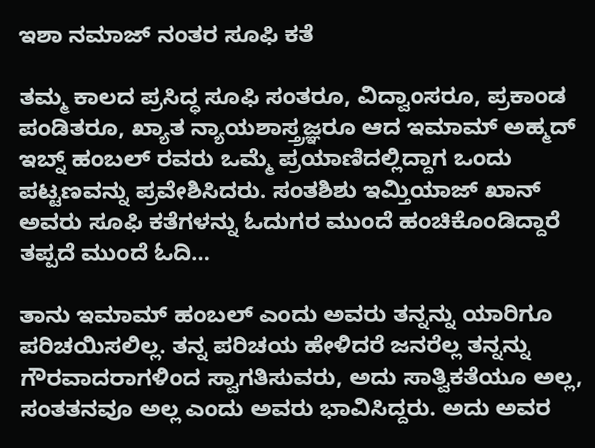ಇಶಾ ನಮಾಜ್ ನಂತರ ಸೂಫಿ ಕತೆ

ತಮ್ಮ ಕಾಲದ ಪ್ರಸಿದ್ಧ ಸೂಫಿ ಸಂತರೂ, ವಿದ್ವಾಂಸರೂ, ಪ್ರಕಾಂಡ ಪಂಡಿತರೂ, ಖ್ಯಾತ ನ್ಯಾಯಶಾಸ್ತ್ರಜ್ಞರೂ ಆದ ಇಮಾಮ್ ಅಹ್ಮದ್ ಇಬ್ನ್ ಹಂಬಲ್ ರವರು ಒಮ್ಮೆ ಪ್ರಯಾಣಿದಲ್ಲಿದ್ದಾಗ ಒಂದು ಪಟ್ಟಣವನ್ನು ಪ್ರವೇಶಿಸಿದರು. ಸಂತಶಿಶು ಇಮ್ತಿಯಾಜ್ ಖಾನ್ ಅವರು ಸೂಫಿ ಕತೆಗಳನ್ನು ಓದುಗರ ಮುಂದೆ ಹಂಚಿಕೊಂಡಿದ್ದಾರೆ ತಪ್ಪದೆ ಮುಂದೆ ಓದಿ…

ತಾನು ಇಮಾಮ್ ಹಂಬಲ್ ಎಂದು ಅವರು ತನ್ನನ್ನು ಯಾರಿಗೂ ಪರಿಚಯಿಸಲಿಲ್ಲ. ತನ್ನ ಪರಿಚಯ ಹೇಳಿದರೆ ಜನರೆಲ್ಲ ತನ್ನನ್ನು ಗೌರವಾದರಾಗಳಿಂದ ಸ್ವಾಗತಿಸುವರು, ಅದು ಸಾತ್ವಿಕತೆಯೂ ಅಲ್ಲ, ಸಂತತನವೂ ಅಲ್ಲ ಎಂದು ಅವರು ಭಾವಿಸಿದ್ದರು. ಅದು ಅವರ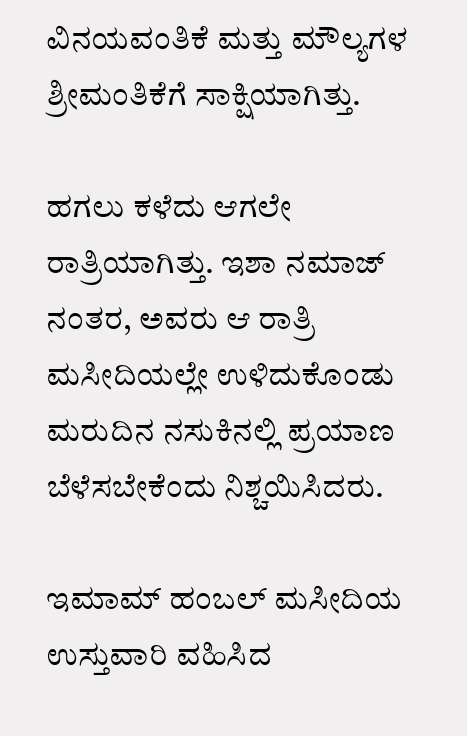ವಿನಯವಂತಿಕೆ ಮತ್ತು ಮೌಲ್ಯಗಳ ಶ್ರೀಮಂತಿಕೆಗೆ ಸಾಕ್ಷಿಯಾಗಿತ್ತು.

ಹಗಲು ಕಳೆದು ಆಗಲೇ ರಾತ್ರಿಯಾಗಿತ್ತು. ಇಶಾ ನಮಾಜ್ ನಂತರ, ಅವರು ಆ ರಾತ್ರಿ ಮಸೀದಿಯಲ್ಲೇ ಉಳಿದುಕೊಂಡು ಮರುದಿನ ನಸುಕಿನಲ್ಲಿ ಪ್ರಯಾಣ ಬೆಳೆಸಬೇಕೆಂದು ನಿಶ್ಚಯಿಸಿದರು.

ಇಮಾಮ್ ಹಂಬಲ್ ಮಸೀದಿಯ ಉಸ್ತುವಾರಿ ವಹಿಸಿದ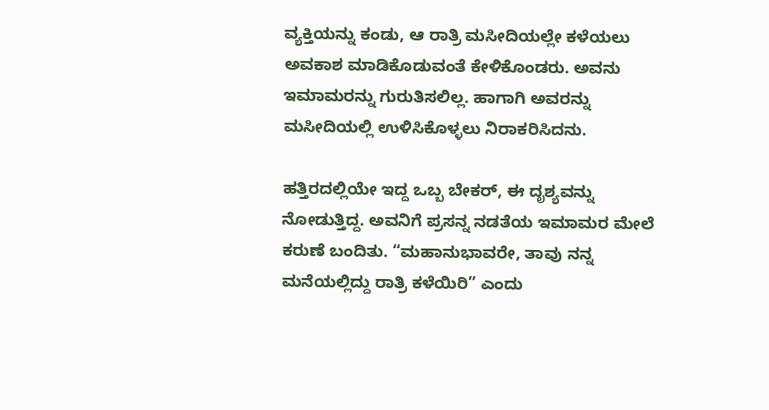ವ್ಯಕ್ತಿಯನ್ನು ಕಂಡು, ಆ ರಾತ್ರಿ ಮಸೀದಿಯಲ್ಲೇ ಕಳೆಯಲು ಅವಕಾಶ ಮಾಡಿಕೊಡುವಂತೆ ಕೇಳಿಕೊಂಡರು. ಅವನು ಇಮಾಮರನ್ನು ಗುರುತಿಸಲಿಲ್ಲ. ಹಾಗಾಗಿ ಅವರನ್ನು ಮಸೀದಿಯಲ್ಲಿ ಉಳಿಸಿಕೊಳ್ಳಲು ನಿರಾಕರಿಸಿದನು.

ಹತ್ತಿರದಲ್ಲಿಯೇ ಇದ್ದ ಒಬ್ಬ ಬೇಕರ್, ಈ ದೃಶ್ಯವನ್ನು ನೋಡುತ್ತಿದ್ದ. ಅವನಿಗೆ ಪ್ರಸನ್ನ ನಡತೆಯ ಇಮಾಮರ ಮೇಲೆ ಕರುಣೆ ಬಂದಿತು. “ಮಹಾನುಭಾವರೇ, ತಾವು ನನ್ನ ಮನೆಯಲ್ಲಿದ್ದು ರಾತ್ರಿ ಕಳೆಯಿರಿ” ಎಂದು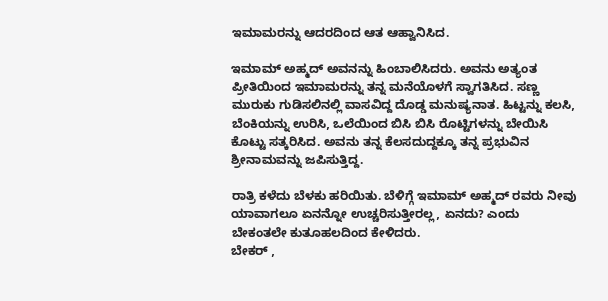ಇಮಾಮರನ್ನು ಆದರದಿಂದ ಆತ ಆಹ್ವಾನಿಸಿದ.

ಇಮಾಮ್ ಅಹ್ಮದ್ ಅವನನ್ನು ಹಿಂಬಾಲಿಸಿದರು. ಅವನು ಅತ್ಯಂತ ಪ್ರೀತಿಯಿಂದ ಇಮಾಮರನ್ನು ತನ್ನ ಮನೆಯೊಳಗೆ ಸ್ವಾಗತಿಸಿದ. ಸಣ್ಣ ಮುರುಕು ಗುಡಿಸಲಿನಲ್ಲಿ ವಾಸವಿದ್ದ ದೊಡ್ಡ ಮನುಷ್ಯನಾತ. ಹಿಟ್ಟನ್ನು ಕಲಸಿ, ಬೆಂಕಿಯನ್ನು ಉರಿಸಿ, ಒಲೆಯಿಂದ ಬಿಸಿ ಬಿಸಿ ರೊಟ್ಟಿಗಳನ್ನು ಬೇಯಿಸಿ ಕೊಟ್ಟು ಸತ್ಕರಿಸಿದ. ಅವನು ತನ್ನ ಕೆಲಸದುದ್ದಕ್ಕೂ ತನ್ನ ಪ್ರಭುವಿನ ಶ್ರೀನಾಮವನ್ನು ಜಪಿಸುತ್ತಿದ್ದ.

ರಾತ್ರಿ ಕಳೆದು ಬೆಳಕು ಹರಿಯಿತು. ಬೆಳಿಗ್ಗೆ ಇಮಾಮ್ ಅಹ್ಮದ್ ರವರು ನೀವು ಯಾವಾಗಲೂ ಏನನ್ನೋ ಉಚ್ಚರಿಸುತ್ತೀರಲ್ಲ, ಏನದು? ಎಂದು ಬೇಕಂತಲೇ ಕುತೂಹಲದಿಂದ ಕೇಳಿದರು.
ಬೇಕರ್ ,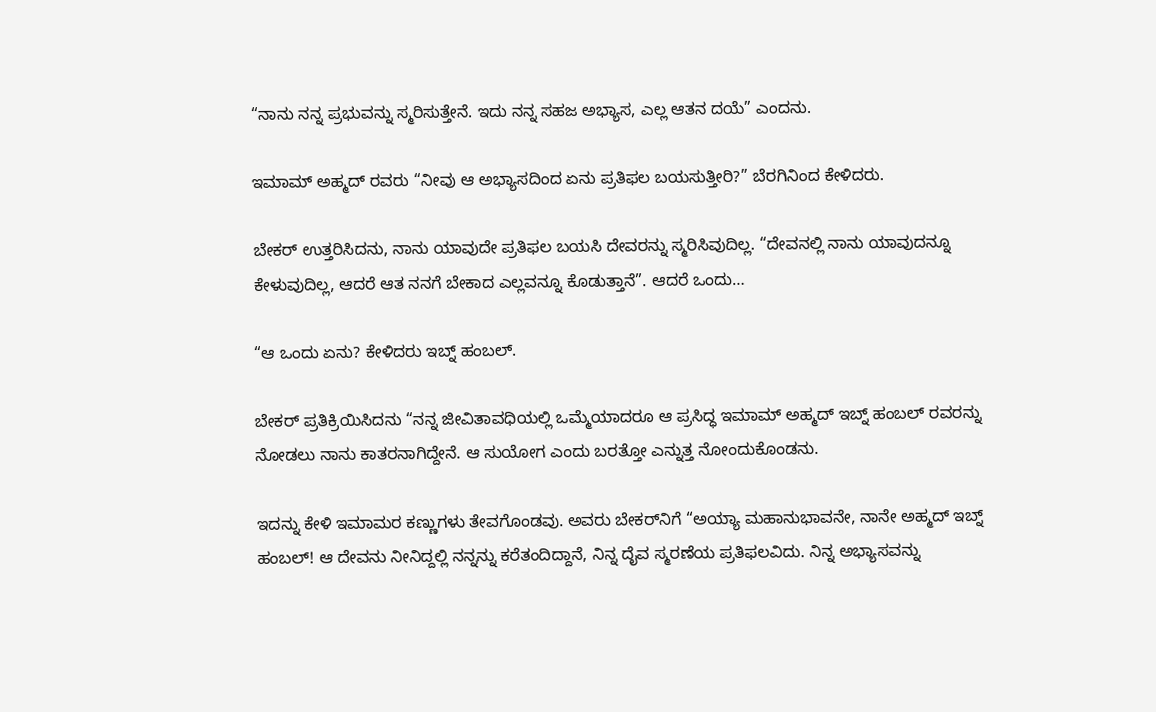“ನಾನು ನನ್ನ ಪ್ರಭುವನ್ನು ಸ್ಮರಿಸುತ್ತೇನೆ. ಇದು ನನ್ನ ಸಹಜ ಅಭ್ಯಾಸ, ಎಲ್ಲ ಆತನ ದಯೆ” ಎಂದನು.

ಇಮಾಮ್ ಅಹ್ಮದ್ ರವರು “ನೀವು ಆ ಅಭ್ಯಾಸದಿಂದ ಏನು ಪ್ರತಿಫಲ ಬಯಸುತ್ತೀರಿ?” ಬೆರಗಿನಿಂದ ಕೇಳಿದರು.

ಬೇಕರ್ ಉತ್ತರಿಸಿದನು, ನಾನು ಯಾವುದೇ ಪ್ರತಿಫಲ ಬಯಸಿ ದೇವರನ್ನು ಸ್ಮರಿಸಿವುದಿಲ್ಲ. “ದೇವನಲ್ಲಿ ನಾನು ಯಾವುದನ್ನೂ ಕೇಳುವುದಿಲ್ಲ, ಆದರೆ ಆತ ನನಗೆ ಬೇಕಾದ ಎಲ್ಲವನ್ನೂ ಕೊಡುತ್ತಾನೆ”. ಆದರೆ ಒಂದು…

“ಆ ಒಂದು ಏನು? ಕೇಳಿದರು ಇಬ್ನ್ ಹಂಬಲ್.

ಬೇಕರ್ ಪ್ರತಿಕ್ರಿಯಿಸಿದನು “ನನ್ನ ಜೀವಿತಾವಧಿಯಲ್ಲಿ ಒಮ್ಮೆಯಾದರೂ ಆ ಪ್ರಸಿದ್ಧ ಇಮಾಮ್ ಅಹ್ಮದ್ ಇಬ್ನ್ ಹಂಬಲ್ ರವರನ್ನು ನೋಡಲು ನಾನು ಕಾತರನಾಗಿದ್ದೇನೆ. ಆ ಸುಯೋಗ ಎಂದು ಬರತ್ತೋ ಎನ್ನುತ್ತ ನೋಂದುಕೊಂಡನು.

ಇದನ್ನು ಕೇಳಿ ಇಮಾಮರ ಕಣ್ಣುಗಳು ತೇವಗೊಂಡವು. ಅವರು ಬೇಕರ್‌ನಿಗೆ “ಅಯ್ಯಾ ಮಹಾನುಭಾವನೇ, ನಾನೇ ಅಹ್ಮದ್ ಇಬ್ನ್ ಹಂಬಲ್! ಆ ದೇವನು ನೀನಿದ್ದಲ್ಲಿ ನನ್ನನ್ನು ಕರೆತಂದಿದ್ದಾನೆ, ನಿನ್ನ ದೈವ ಸ್ಮರಣೆಯ ಪ್ರತಿಫಲವಿದು. ನಿನ್ನ ಅಭ್ಯಾಸವನ್ನು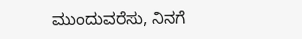ಮುಂದುವರೆಸು, ನಿನಗೆ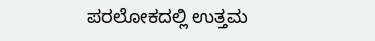ಪರಲೋಕದಲ್ಲಿ ಉತ್ತಮ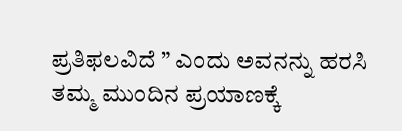ಪ್ರತಿಫಲವಿದೆ ” ಎಂದು ಅವನನ್ನು ಹರಸಿ ತಮ್ಮ ಮುಂದಿನ ಪ್ರಯಾಣಕ್ಕೆ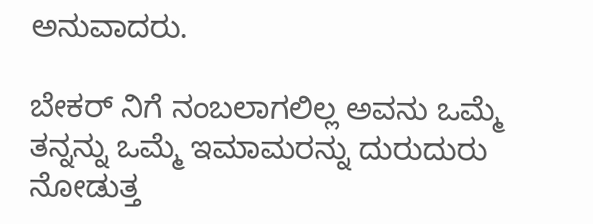ಅನುವಾದರು.

ಬೇಕರ್ ನಿಗೆ ನಂಬಲಾಗಲಿಲ್ಲ ಅವನು ಒಮ್ಮೆ ತನ್ನನ್ನು ಒಮ್ಮೆ ಇಮಾಮರನ್ನು ದುರುದುರು ನೋಡುತ್ತ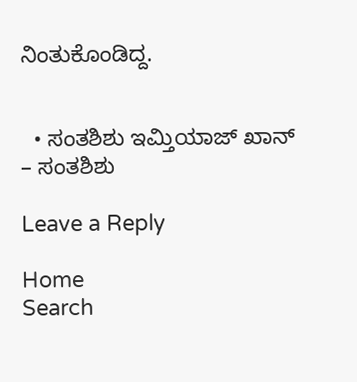ನಿಂತುಕೊಂಡಿದ್ದ.


  • ಸಂತಶಿಶು ಇಮ್ತಿಯಾಜ್ ಖಾನ್ – ಸಂತಶಿಶು

Leave a Reply

Home
Search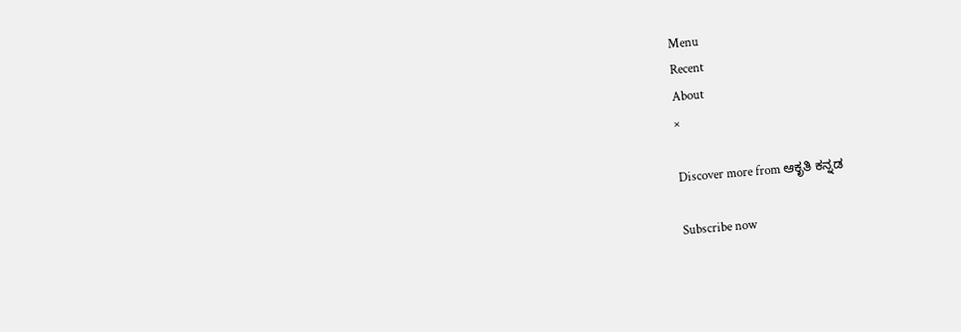Menu
Recent
About
×

Discover more from ಆಕೃತಿ ಕನ್ನಡ

Subscribe now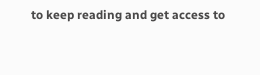to keep reading and get access to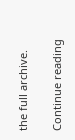the full archive.

Continue reading